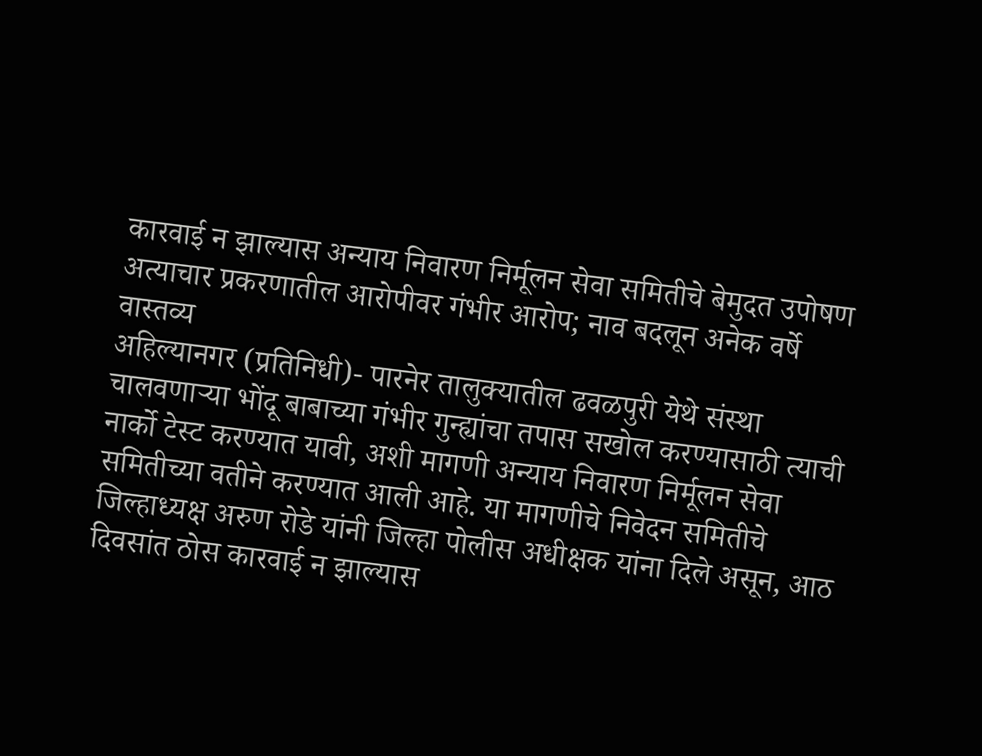कारवाई न झाल्यास अन्याय निवारण निर्मूलन सेवा समितीचे बेमुदत उपोषण
अत्याचार प्रकरणातील आरोपीवर गंभीर आरोप; नाव बदलून अनेक वर्षे वास्तव्य
अहिल्यानगर (प्रतिनिधी)- पारनेर तालुक्यातील ढवळपुरी येथे संस्था चालवणाऱ्या भोंदू बाबाच्या गंभीर गुन्ह्यांचा तपास सखोल करण्यासाठी त्याची नार्को टेस्ट करण्यात यावी, अशी मागणी अन्याय निवारण निर्मूलन सेवा समितीच्या वतीने करण्यात आली आहे. या मागणीचे निवेदन समितीचे जिल्हाध्यक्ष अरुण रोडे यांनी जिल्हा पोलीस अधीक्षक यांना दिले असून, आठ दिवसांत ठोस कारवाई न झाल्यास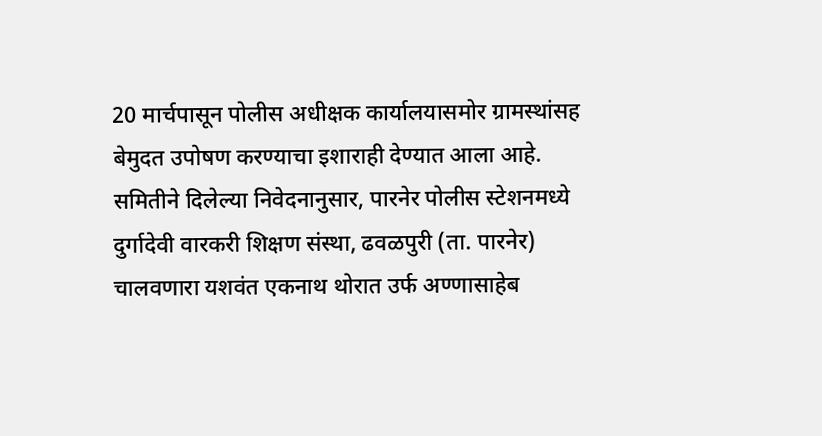20 मार्चपासून पोलीस अधीक्षक कार्यालयासमोर ग्रामस्थांसह बेमुदत उपोषण करण्याचा इशाराही देण्यात आला आहे.
समितीने दिलेल्या निवेदनानुसार, पारनेर पोलीस स्टेशनमध्ये दुर्गादेवी वारकरी शिक्षण संस्था, ढवळपुरी (ता. पारनेर) चालवणारा यशवंत एकनाथ थोरात उर्फ अण्णासाहेब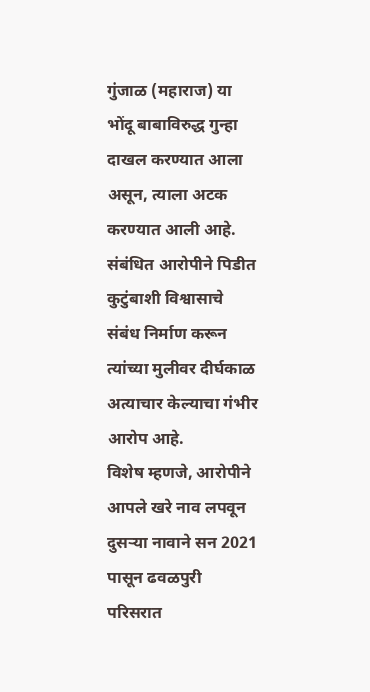गुंजाळ (महाराज) या भोंदू बाबाविरुद्ध गुन्हा दाखल करण्यात आला असून, त्याला अटक करण्यात आली आहे. संबंधित आरोपीने पिडीत कुटुंबाशी विश्वासाचे संबंध निर्माण करून त्यांच्या मुलीवर दीर्घकाळ अत्याचार केल्याचा गंभीर आरोप आहे.
विशेष म्हणजे, आरोपीने आपले खरे नाव लपवून दुसऱ्या नावाने सन 2021 पासून ढवळपुरी परिसरात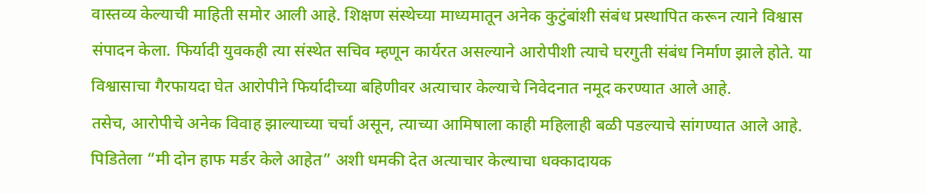वास्तव्य केल्याची माहिती समोर आली आहे. शिक्षण संस्थेच्या माध्यमातून अनेक कुटुंबांशी संबंध प्रस्थापित करून त्याने विश्वास संपादन केला. फिर्यादी युवकही त्या संस्थेत सचिव म्हणून कार्यरत असल्याने आरोपीशी त्याचे घरगुती संबंध निर्माण झाले होते. या विश्वासाचा गैरफायदा घेत आरोपीने फिर्यादीच्या बहिणीवर अत्याचार केल्याचे निवेदनात नमूद करण्यात आले आहे.
तसेच, आरोपीचे अनेक विवाह झाल्याच्या चर्चा असून, त्याच्या आमिषाला काही महिलाही बळी पडल्याचे सांगण्यात आले आहे. पिडितेला “मी दोन हाफ मर्डर केले आहेत” अशी धमकी देत अत्याचार केल्याचा धक्कादायक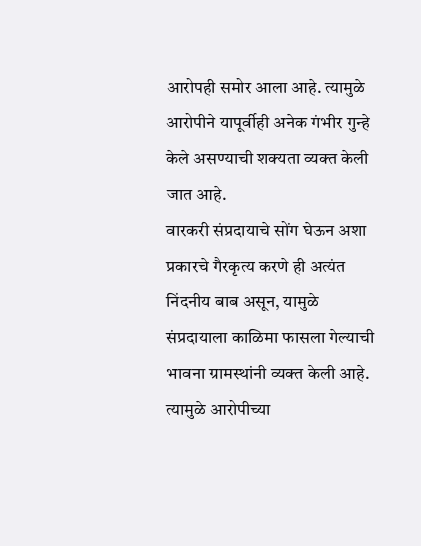आरोपही समोर आला आहे. त्यामुळे आरोपीने यापूर्वीही अनेक गंभीर गुन्हे केले असण्याची शक्यता व्यक्त केली जात आहे.
वारकरी संप्रदायाचे सोंग घेऊन अशा प्रकारचे गैरकृत्य करणे ही अत्यंत निंदनीय बाब असून, यामुळे संप्रदायाला काळिमा फासला गेल्याची भावना ग्रामस्थांनी व्यक्त केली आहे. त्यामुळे आरोपीच्या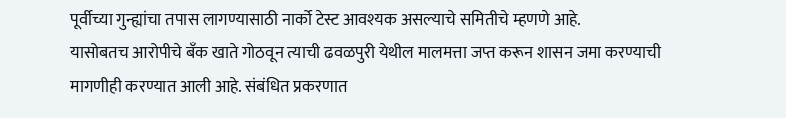पूर्वीच्या गुन्ह्यांचा तपास लागण्यासाठी नार्को टेस्ट आवश्यक असल्याचे समितीचे म्हणणे आहे.
यासोबतच आरोपीचे बँक खाते गोठवून त्याची ढवळपुरी येथील मालमत्ता जप्त करून शासन जमा करण्याची मागणीही करण्यात आली आहे. संबंधित प्रकरणात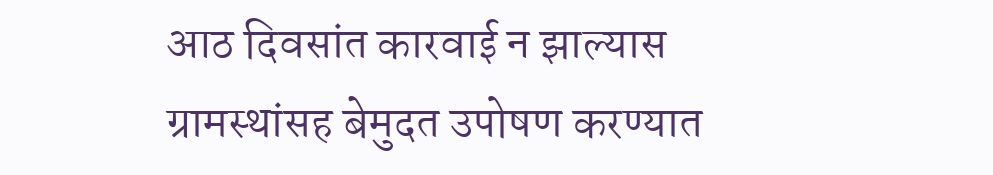आठ दिवसांत कारवाई न झाल्यास ग्रामस्थांसह बेमुदत उपोषण करण्यात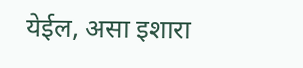येईल, असा इशारा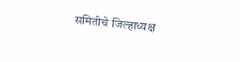समितीचे जिल्हाध्यक्ष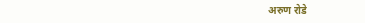अरुण रोडे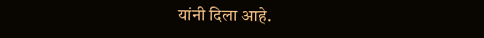यांनी दिला आहे.